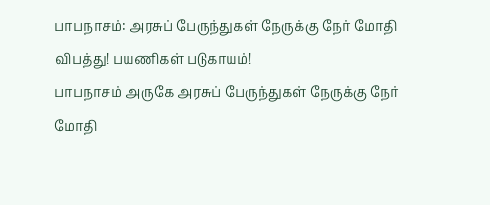பாபநாசம்: அரசுப் பேருந்துகள் நேருக்கு நேர் மோதி விபத்து! பயணிகள் படுகாயம்!
பாபநாசம் அருகே அரசுப் பேருந்துகள் நேருக்கு நேர் மோதி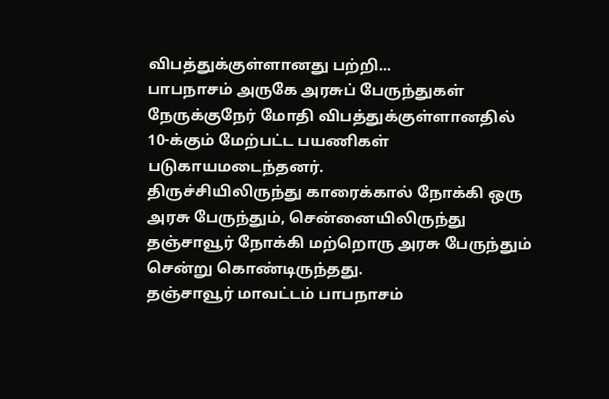விபத்துக்குள்ளானது பற்றி...
பாபநாசம் அருகே அரசுப் பேருந்துகள் நேருக்குநேர் மோதி விபத்துக்குள்ளானதில் 10-க்கும் மேற்பட்ட பயணிகள் படுகாயமடைந்தனர்.
திருச்சியிலிருந்து காரைக்கால் நோக்கி ஒரு அரசு பேருந்தும், சென்னையிலிருந்து தஞ்சாவூர் நோக்கி மற்றொரு அரசு பேருந்தும் சென்று கொண்டிருந்தது.
தஞ்சாவூர் மாவட்டம் பாபநாசம்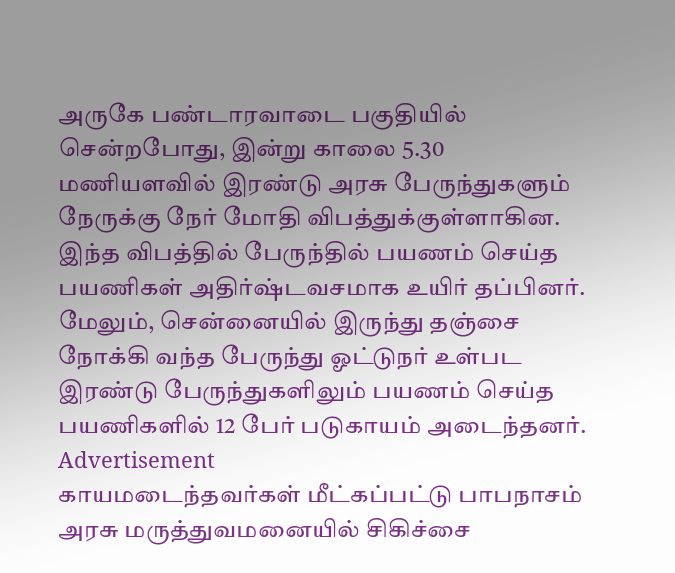அருகே பண்டாரவாடை பகுதியில் சென்றபோது, இன்று காலை 5.30 மணியளவில் இரண்டு அரசு பேருந்துகளும் நேருக்கு நேர் மோதி விபத்துக்குள்ளாகின. இந்த விபத்தில் பேருந்தில் பயணம் செய்த பயணிகள் அதிர்ஷ்டவசமாக உயிர் தப்பினர். மேலும், சென்னையில் இருந்து தஞ்சை நோக்கி வந்த பேருந்து ஓட்டுநர் உள்பட இரண்டு பேருந்துகளிலும் பயணம் செய்த பயணிகளில் 12 பேர் படுகாயம் அடைந்தனர்.
Advertisement
காயமடைந்தவர்கள் மீட்கப்பட்டு பாபநாசம் அரசு மருத்துவமனையில் சிகிச்சை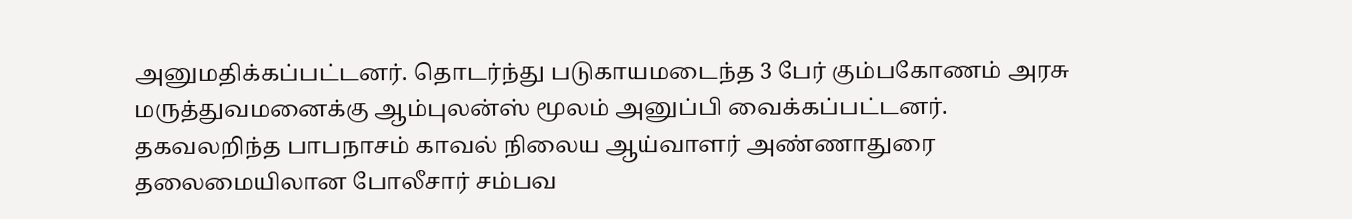அனுமதிக்கப்பட்டனர். தொடர்ந்து படுகாயமடைந்த 3 பேர் கும்பகோணம் அரசு மருத்துவமனைக்கு ஆம்புலன்ஸ் மூலம் அனுப்பி வைக்கப்பட்டனர்.
தகவலறிந்த பாபநாசம் காவல் நிலைய ஆய்வாளர் அண்ணாதுரை தலைமையிலான போலீசார் சம்பவ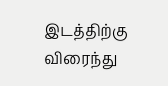இடத்திற்கு விரைந்து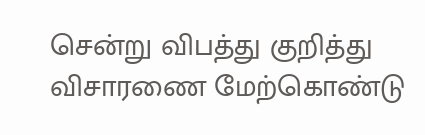சென்று விபத்து குறித்து விசாரணை மேற்கொண்டு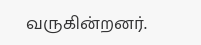வருகின்றனர்.